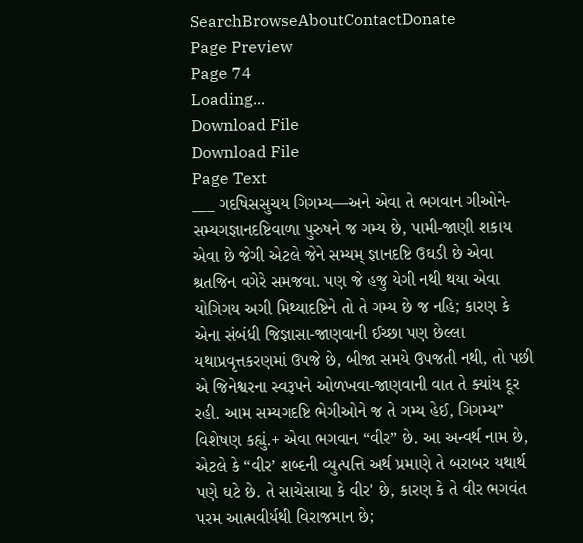SearchBrowseAboutContactDonate
Page Preview
Page 74
Loading...
Download File
Download File
Page Text
___ ગદષિસસુચય ગિગમ્ય—અને એવા તે ભગવાન ગીઓને-સમ્યગજ્ઞાનદષ્ટિવાળા પુરુષને જ ગમ્ય છે, પામી-જાણી શકાય એવા છે જેગી એટલે જેને સમ્યમ્ જ્ઞાનદષ્ટિ ઉઘડી છે એવા શ્રતજિન વગેરે સમજવા. પણ જે હજુ યેગી નથી થયા એવા યોગિગય અગી મિથ્યાદષ્ટિને તો તે ગમ્ય છે જ નહિ; કારણ કે એના સંબંધી જિજ્ઞાસા-જાણવાની ઈચ્છા પણ છેલ્લા યથાપ્રવૃત્તકરણમાં ઉપજે છે, બીજા સમયે ઉપજતી નથી, તો પછી એ જિનેશ્વરના સ્વરૂપને ઓળખવા-જાણવાની વાત તે ક્યાંય દૂર રહી. આમ સમ્યગદષ્ટિ ભેગીઓને જ તે ગમ્ય હેઈ, ગિગમ્ય” વિશેષણ કહ્યું.+ એવા ભગવાન “વીર” છે. આ અન્વર્થ નામ છે, એટલે કે “વીર’ શબ્દની વ્યુત્પત્તિ અર્થ પ્રમાણે તે બરાબર યથાર્થ પણે ઘટે છે. તે સાચેસાચા કે વીર' છે, કારણ કે તે વીર ભગવંત પરમ આત્મવીર્યથી વિરાજમાન છે;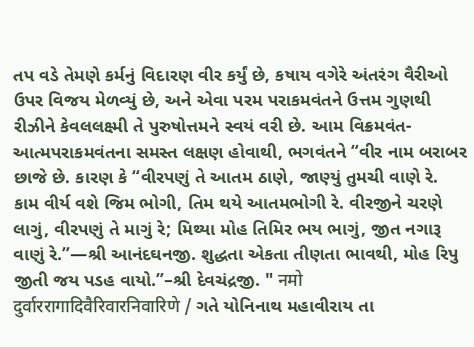તપ વડે તેમણે કર્મનું વિદારણ વીર કર્યું છે, કષાય વગેરે અંતરંગ વૈરીઓ ઉપર વિજય મેળવ્યું છે, અને એવા પરમ પરાકમવંતને ઉત્તમ ગુણથી રીઝીને કેવલલક્ષ્મી તે પુરુષોત્તમને સ્વયં વરી છે. આમ વિક્રમવંત-આત્મપરાકમવંતના સમસ્ત લક્ષણ હોવાથી, ભગવંતને “વીર નામ બરાબર છાજે છે. કારણ કે “વીરપણું તે આતમ ઠાણે, જાણ્યું તુમચી વાણે રે. કામ વીર્ય વશે જિમ ભોગી, તિમ થયે આતમભોગી રે. વીરજીને ચરણે લાગું, વીરપણું તે માગું રે; મિથ્યા મોહ તિમિર ભય ભાગું, જીત નગારૂ વાણું રે.”—શ્રી આનંદઘનજી. શુદ્ધતા એકતા તીણતા ભાવથી, મોહ રિપુ જીતી જય પડહ વાયો.”–શ્રી દેવચંદ્રજી. " नमो दुर्वाररागादिवैरिवारनिवारिणे / ગતે યોનિનાથ મહાવીરાય તા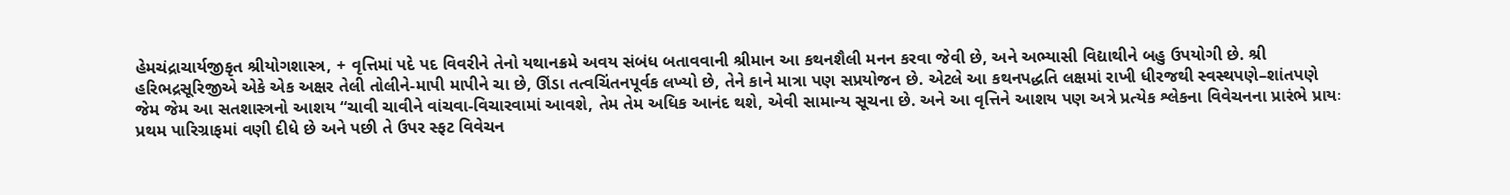હેમચંદ્રાચાર્યજીકૃત શ્રીયોગશાસ્ત્ર, + વૃત્તિમાં પદે પદ વિવરીને તેનો યથાનક્રમે અવય સંબંધ બતાવવાની શ્રીમાન આ કથનશૈલી મનન કરવા જેવી છે, અને અભ્યાસી વિદ્યાથીને બહુ ઉપયોગી છે. શ્રી હરિભદ્રસૂરિજીએ એકે એક અક્ષર તેલી તોલીને-માપી માપીને ચા છે, ઊંડા તત્વચિંતનપૂર્વક લખ્યો છે, તેને કાને માત્રા પણ સપ્રયોજન છે. એટલે આ કથનપદ્ધતિ લક્ષમાં રાખી ધીરજથી સ્વસ્થપણે–શાંતપણે જેમ જેમ આ સતશાસ્ત્રનો આશય “ચાવી ચાવીને વાંચવા-વિચારવામાં આવશે, તેમ તેમ અધિક આનંદ થશે, એવી સામાન્ય સૂચના છે. અને આ વૃત્તિને આશય પણ અત્રે પ્રત્યેક શ્લેકના વિવેચનના પ્રારંભે પ્રાયઃ પ્રથમ પારિગ્રાફમાં વણી દીધે છે અને પછી તે ઉપર સ્ફટ વિવેચન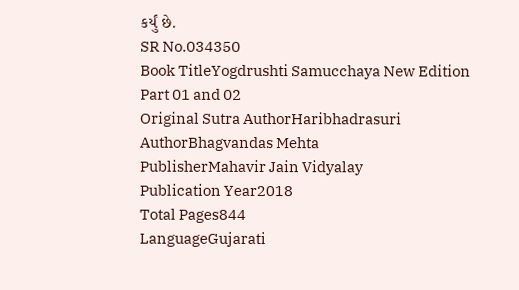કર્યું છે.
SR No.034350
Book TitleYogdrushti Samucchaya New Edition Part 01 and 02
Original Sutra AuthorHaribhadrasuri
AuthorBhagvandas Mehta
PublisherMahavir Jain Vidyalay
Publication Year2018
Total Pages844
LanguageGujarati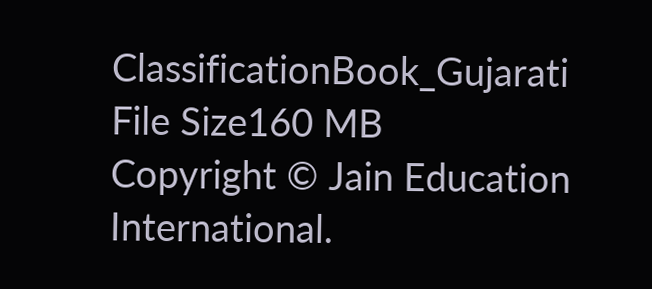ClassificationBook_Gujarati
File Size160 MB
Copyright © Jain Education International.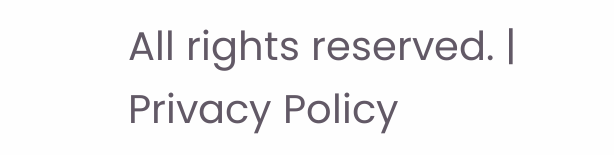All rights reserved. | Privacy Policy